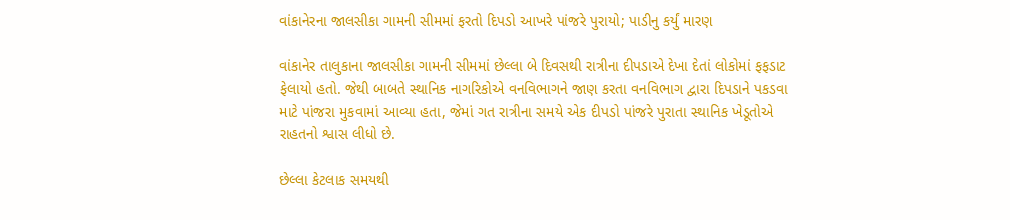વાંકાનેરના જાલસીકા ગામની સીમમાં ફરતો દિપડો આખરે પાંજરે પુરાયો; પાડીનુ કર્યું મારણ

વાંકાનેર તાલુકાના જાલસીકા ગામની સીમમાં છેલ્લા બે દિવસથી રાત્રીના દીપડાએ દેખા દેતાં લોકોમાં ફફડાટ ફેલાયો હતો. જેથી બાબતે સ્થાનિક નાગરિકોએ વનવિભાગને જાણ કરતા વનવિભાગ દ્વારા દિપડાને પકડવા માટે પાંજરા મુકવામાં આવ્યા હતા, જેમાં ગત રાત્રીના સમયે એક દીપડો પાંજરે પુરાતા સ્થાનિક ખેડૂતોએ રાહતનો શ્વાસ લીધો છે.

છેલ્લા કેટલાક સમયથી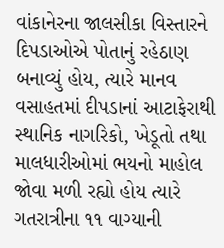વાંકાનેરના જાલસીકા વિસ્તારને દિપડાઓએ પોતાનું રહેઠાણ બનાવ્યું હોય, ત્યારે માનવ વસાહતમાં દીપડાનાં આટાફેરાથી સ્થાનિક નાગરિકો, ખેડૂતો તથા માલધારીઓમાં ભયનો માહોલ જોવા મળી રહ્યો હોય ત્યારે ગતરાત્રીના ૧૧ વાગ્યાની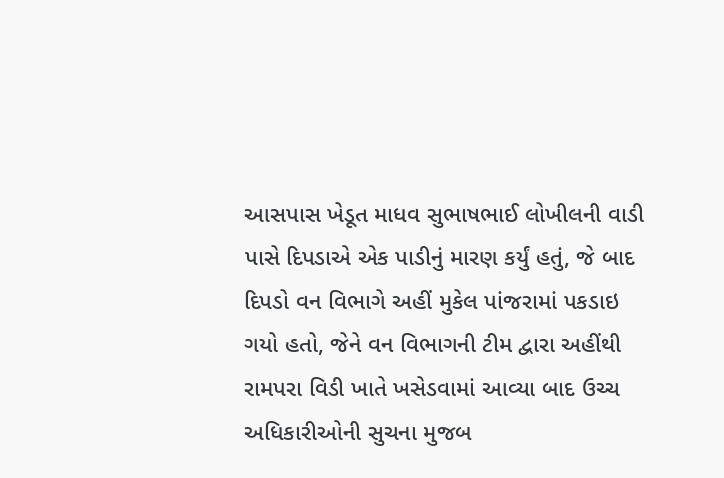આસપાસ ખેડૂત માધવ સુભાષભાઈ લોખીલની વાડી પાસે દિપડાએ એક પાડીનું મારણ કર્યું હતું, જે બાદ દિપડો વન વિભાગે અહીં મુકેલ પાંજરામાં પકડાઇ ગયો હતો, જેને વન વિભાગની ટીમ દ્વારા અહીંથી રામપરા વિડી ખાતે ખસેડવામાં આવ્યા બાદ ઉચ્ચ અધિકારીઓની સુચના મુજબ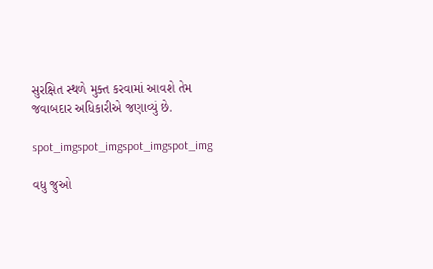સુરક્ષિત સ્થળે મુક્ત કરવામાં આવશે તેમ જવાબદાર અધિકારીએ જણાવ્યું છે.

spot_imgspot_imgspot_imgspot_img

વધુ જુઓ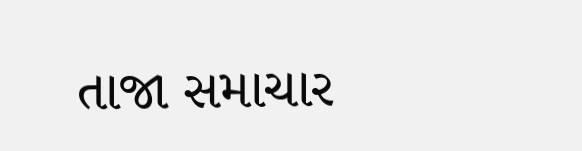તાજા સમાચાર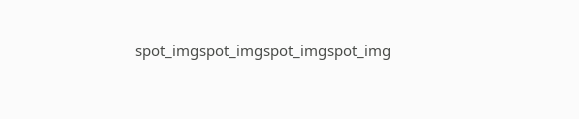spot_imgspot_imgspot_imgspot_img